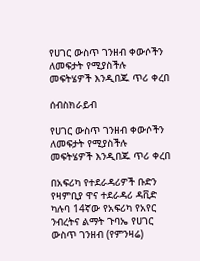የሀገር ውስጥ ገንዘብ ቀውሶችን ለመፍታት የሚያስችሉ መፍትሄዎች እንዲበጁ ጥሪ ቀረበ

ሰብስክራይብ

የሀገር ውስጥ ገንዘብ ቀውሶችን ለመፍታት የሚያስችሉ መፍትሄዎች እንዲበጁ ጥሪ ቀረበ

በአፍሪካ የተደራዳሪዎች ቡድን የዛምቢያ ዋና ተደራዳሪ ዳቪድ ካሉባ 14ኛው የአፍሪካ የአየር ንብረትና ልማት ጉባኤ የሀገር ውስጥ ገንዘብ (የምንዛሬ)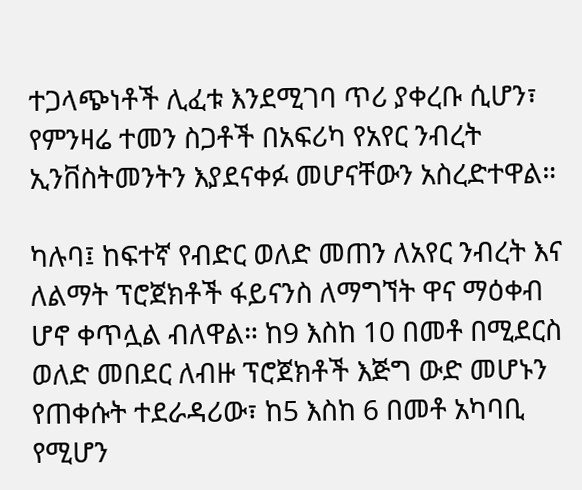ተጋላጭነቶች ሊፈቱ እንደሚገባ ጥሪ ያቀረቡ ሲሆን፣ የምንዛሬ ተመን ስጋቶች በአፍሪካ የአየር ንብረት ኢንቨስትመንትን እያደናቀፉ መሆናቸውን አስረድተዋል።

ካሉባ፤ ከፍተኛ የብድር ወለድ መጠን ለአየር ንብረት እና ለልማት ፕሮጀክቶች ፋይናንስ ለማግኘት ዋና ማዕቀብ ሆኖ ቀጥሏል ብለዋል። ከ9 እስከ 10 በመቶ በሚደርስ ወለድ መበደር ለብዙ ፕሮጀክቶች እጅግ ውድ መሆኑን የጠቀሱት ተደራዳሪው፣ ከ5 እስከ 6 በመቶ አካባቢ የሚሆን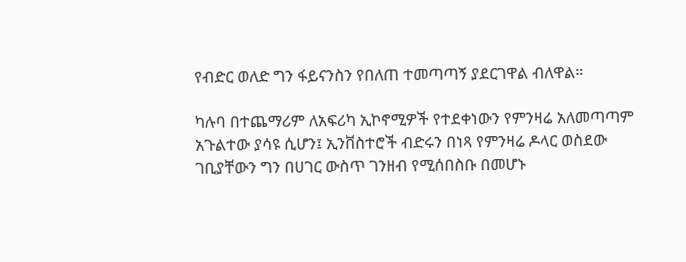የብድር ወለድ ግን ፋይናንስን የበለጠ ተመጣጣኝ ያደርገዋል ብለዋል።

ካሉባ በተጨማሪም ለአፍሪካ ኢኮኖሚዎች የተደቀነውን የምንዛሬ አለመጣጣም አጉልተው ያሳዩ ሲሆን፤ ኢንቨስተሮች ብድሩን በነጻ የምንዛሬ ዶላር ወስደው ገቢያቸውን ግን በሀገር ውስጥ ገንዘብ የሚሰበስቡ በመሆኑ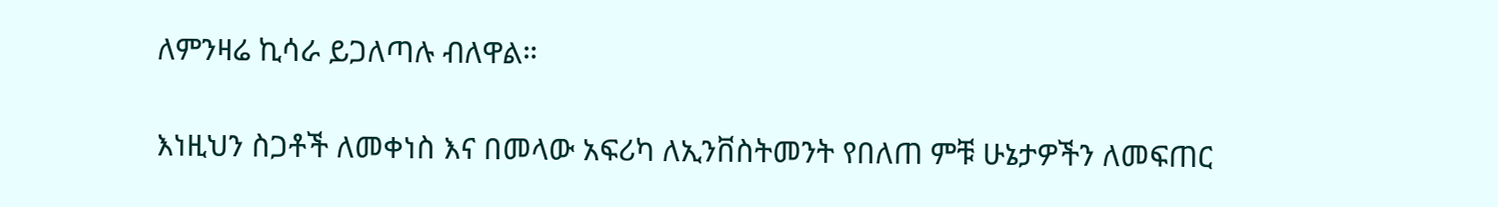ለምንዛሬ ኪሳራ ይጋለጣሉ ብለዋል።

እነዚህን ስጋቶች ለመቀነስ እና በመላው አፍሪካ ለኢንቨስትመንት የበለጠ ምቹ ሁኔታዎችን ለመፍጠር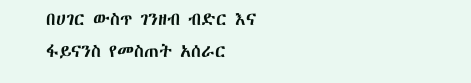በሀገር ውስጥ ገንዘብ ብድር እና ፋይናንስ የመስጠት አሰራር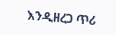እንዲዘረጋ ጥሪ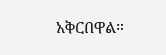አቅርበዋል።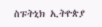ስፑትኒክ ኢትዮጵያ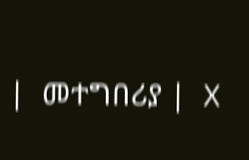|  መተግበሪያ |  X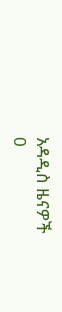አዳዲስ ዜናዎች
0